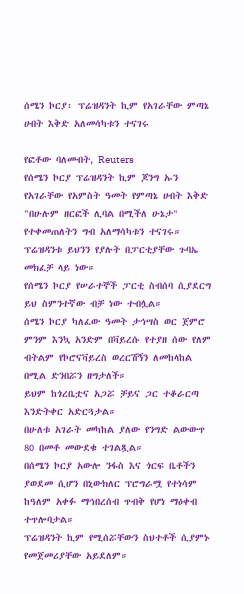ሰሜን ኮርያ፡ ፕሬዝዳንት ኪም የአገራቸው ምጣኔ ሀብት እቅድ አለመሳካቱን ተናገሩ

የፎቶው ባለመብት, Reuters
የሰሜን ኮርያ ፕሬዝዳንት ኪም ጆንግ ኡን የአገራቸው የአምስት ዓመት የምጣኔ ሀብት እቅድ "በሁሉም ዘርፎች ሊባል በሚችለ ሁኔታ" የተቀመጠለትን ግብ አለማሳካቱን ተናገሩ።
ፕሬዝዳንቱ ይህንን የያሉት በፓርቲያቸው ጉባኤ መክፈቻ ላይ ነው።
የሰሜን ኮርያ የሠራተኞች ፓርቲ ስብሰባ ሲያደርግ ይህ ስምንተኛው ብቻ ነው ተብሏል።
ሰሜን ኮርያ ካለፈው ዓመት ታኅሣስ ወር ጀምሮ ምንም እንኳ አንድም በቫይረሱ የተያዘ ሰው የለም ብትልም የኮሮናቫይረስ ወረርሽኝን ለመከላከል በሚል ድንበሯን ዘግታለች።
ይህም ከጎረቤቷና አጋሯ ቻይና ጋር ተቆራርጣ እንድትቀር አድርጓታል።
በሁለቱ አገራት መካከል ያለው የንግድ ልውውጥ 80 በመቶ መውደቁ ተገልጿል።
በሰሜን ኮርያ አውሎ ንፋስ እና ጎርፍ ቤቶችን ያወደመ ሲሆን በኒውክለር ፕሮግራሟ የተነሳም ከዓለም አቀፉ ማኅበረሰብ ጥብቅ የሆነ ማዕቀብ ተጥሎባታል።
ፕሬዝዳንት ኪም የሚሰሯቸውን ስህተቶች ሲያምኑ የመጀመሪያቸው አይደለም።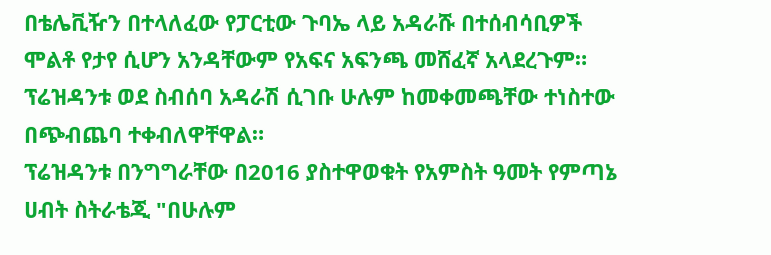በቴሌቪዥን በተላለፈው የፓርቲው ጉባኤ ላይ አዳራሹ በተሰብሳቢዎች ሞልቶ የታየ ሲሆን አንዳቸውም የአፍና አፍንጫ መሸፈኛ አላደረጉም።
ፕሬዝዳንቱ ወደ ስብሰባ አዳራሽ ሲገቡ ሁሉም ከመቀመጫቸው ተነስተው በጭብጨባ ተቀብለዋቸዋል።
ፕሬዝዳንቱ በንግግራቸው በ2016 ያስተዋወቁት የአምስት ዓመት የምጣኔ ሀብት ስትራቴጂ "በሁሉም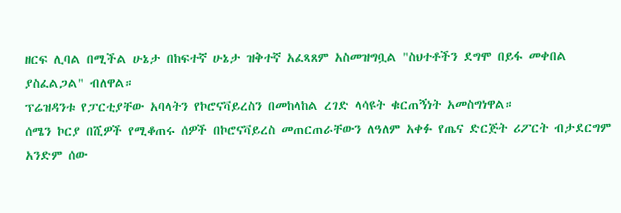ዘርፍ ሊባል በሚችል ሁኔታ በከፍተኛ ሁኔታ ዝቅተኛ አፈጻጸም አስመዝግቧል "ስህተቶችን ደግሞ በይፋ መቀበል ያስፈልጋል" ብለዋል።
ፕሬዝዳንቱ የፓርቲያቸው አባላትን የኮሮናቫይረስን በመከላከል ረገድ ላሳዩት ቁርጠኝነት አመስግነዋል።
ሰሜን ኮርያ በሺዎች የሚቆጠሩ ሰዎች በኮሮናቫይረስ መጠርጠራቸውን ለዓለም አቀፉ የጤና ድርጅት ሪፖርት ብታደርግም አንድም ሰው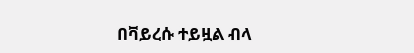በቫይረሱ ተይዟል ብላ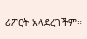ሪፖርት አላደረገችም።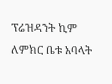ፕሬዝዳንት ኪም ለምክር ቤቱ አባላት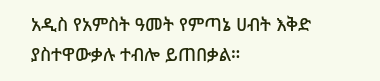አዲስ የአምስት ዓመት የምጣኔ ሀብት እቅድ ያስተዋውቃሉ ተብሎ ይጠበቃል።